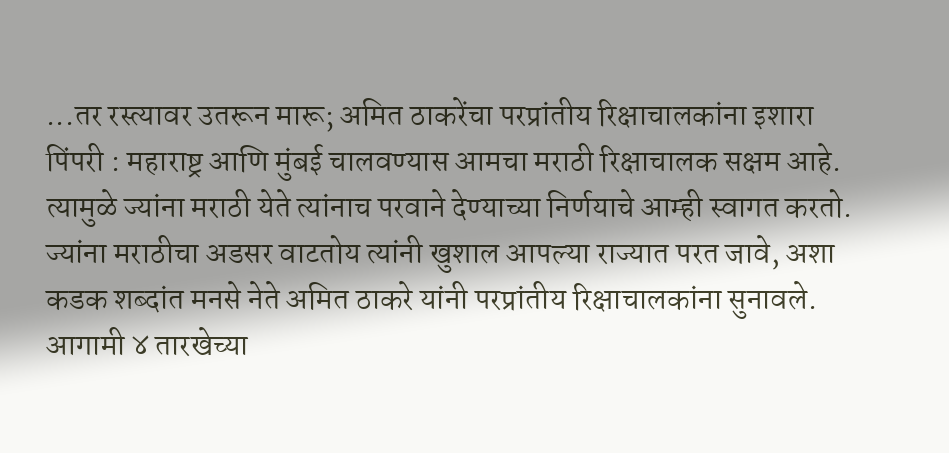...तर रस्त्यावर उतरून मारू; अमित ठाकरेंचा परप्रांतीय रिक्षाचालकांना इशारा
पिंपरी : महाराष्ट्र आणि मुंबई चालवण्यास आमचा मराठी रिक्षाचालक सक्षम आहे. त्यामुळे ज्यांना मराठी येते त्यांनाच परवाने देण्याच्या निर्णयाचे आम्ही स्वागत करतो. ज्यांना मराठीचा अडसर वाटतोय त्यांनी खुशाल आपल्या राज्यात परत जावे, अशा कडक शब्दांत मनसे नेते अमित ठाकरे यांनी परप्रांतीय रिक्षाचालकांना सुनावले. आगामी ४ तारखेच्या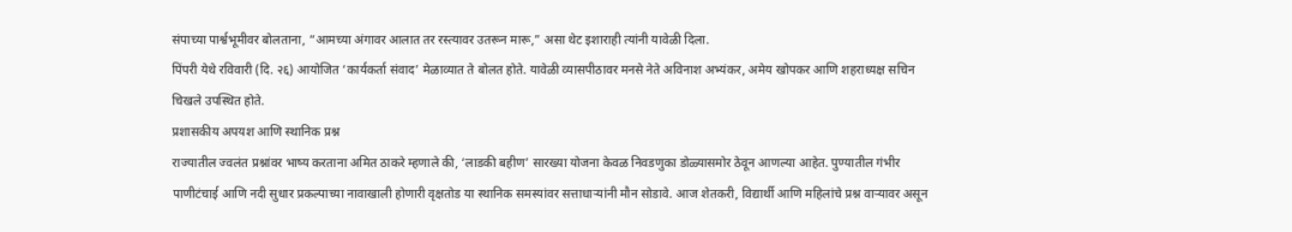संपाच्या पार्श्वभूमीवर बोलताना, “आमच्या अंगावर आलात तर रस्त्यावर उतरून मारू,” असा थेट इशाराही त्यांनी यावेळी दिला.
पिंपरी येथे रविवारी (दि. २६) आयोजित ‘कार्यकर्ता संवाद’ मेळाव्यात ते बोलत होते. यावेळी व्यासपीठावर मनसे नेते अविनाश अभ्यंकर, अमेय खोपकर आणि शहराध्यक्ष सचिन चिखले उपस्थित होते.
प्रशासकीय अपयश आणि स्थानिक प्रश्न
राज्यातील ज्वलंत प्रश्नांवर भाष्य करताना अमित ठाकरे म्हणाले की, ‘लाडकी बहीण’ सारख्या योजना केवळ निवडणुका डोळ्यासमोर ठेवून आणल्या आहेत. पुण्यातील गंभीर पाणीटंचाई आणि नदी सुधार प्रकल्पाच्या नावाखाली होणारी वृक्षतोड या स्थानिक समस्यांवर सत्ताधाऱ्यांनी मौन सोडावे. आज शेतकरी, विद्यार्थी आणि महिलांचे प्रश्न वाऱ्यावर असून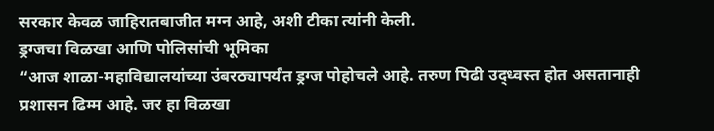सरकार केवळ जाहिरातबाजीत मग्न आहे, अशी टीका त्यांनी केली.
ड्रग्जचा विळखा आणि पोलिसांची भूमिका
“आज शाळा-महाविद्यालयांच्या उंबरठ्यापर्यंत ड्रग्ज पोहोचले आहे. तरुण पिढी उद्ध्वस्त होत असतानाही प्रशासन ढिम्म आहे. जर हा विळखा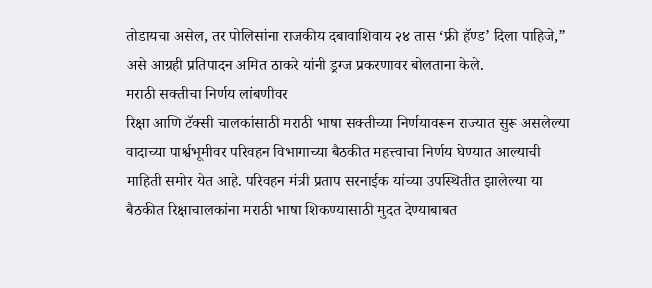तोडायचा असेल, तर पोलिसांना राजकीय दबावाशिवाय २४ तास ‘फ्री हॅण्ड’ दिला पाहिजे,” असे आग्रही प्रतिपादन अमित ठाकरे यांनी ड्रग्ज प्रकरणावर बोलताना केले.
मराठी सक्तीचा निर्णय लांबणीवर
रिक्षा आणि टॅक्सी चालकांसाठी मराठी भाषा सक्तीच्या निर्णयावरून राज्यात सुरू असलेल्या वादाच्या पार्श्वभूमीवर परिवहन विभागाच्या बैठकीत महत्त्वाचा निर्णय घेण्यात आल्याची माहिती समोर येत आहे. परिवहन मंत्री प्रताप सरनाईक यांच्या उपस्थितीत झालेल्या या बैठकीत रिक्षाचालकांना मराठी भाषा शिकण्यासाठी मुदत देण्याबाबत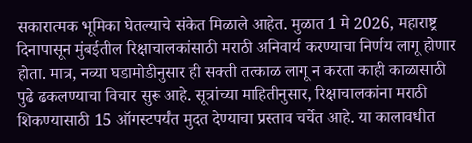सकारात्मक भूमिका घेतल्याचे संकेत मिळाले आहेत. मुळात 1 मे 2026, महाराष्ट्र दिनापासून मुंबईतील रिक्षाचालकांसाठी मराठी अनिवार्य करण्याचा निर्णय लागू होणार होता. मात्र, नव्या घडामोडीनुसार ही सक्ती तत्काळ लागू न करता काही काळासाठी पुढे ढकलण्याचा विचार सुरू आहे. सूत्रांच्या माहितीनुसार, रिक्षाचालकांना मराठी शिकण्यासाठी 15 ऑगस्टपर्यंत मुदत देण्याचा प्रस्ताव चर्चेत आहे. या कालावधीत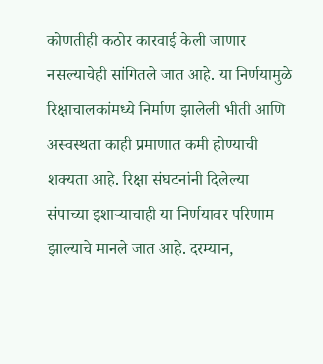कोणतीही कठोर कारवाई केली जाणार नसल्याचेही सांगितले जात आहे. या निर्णयामुळे रिक्षाचालकांमध्ये निर्माण झालेली भीती आणि अस्वस्थता काही प्रमाणात कमी होण्याची शक्यता आहे. रिक्षा संघटनांनी दिलेल्या संपाच्या इशाऱ्याचाही या निर्णयावर परिणाम झाल्याचे मानले जात आहे. दरम्यान,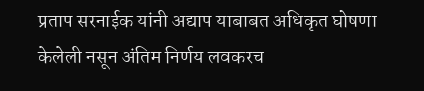प्रताप सरनाईक यांनी अद्याप याबाबत अधिकृत घोषणा केलेली नसून अंतिम निर्णय लवकरच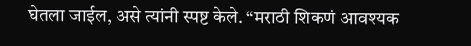घेतला जाईल, असे त्यांनी स्पष्ट केले. “मराठी शिकणं आवश्यक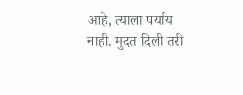आहे, त्याला पर्याय नाही. मुदत दिली तरी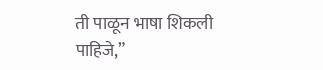ती पाळून भाषा शिकली पाहिजे,”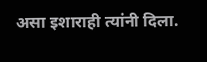असा इशाराही त्यांनी दिला.